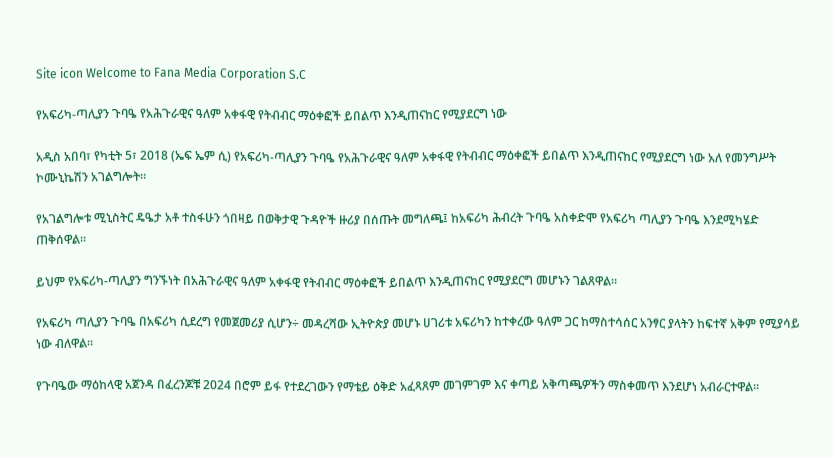Site icon Welcome to Fana Media Corporation S.C

የአፍሪካ-ጣሊያን ጉባዔ የአሕጉራዊና ዓለም አቀፋዊ የትብብር ማዕቀፎች ይበልጥ እንዲጠናከር የሚያደርግ ነው

አዲስ አበባ፣ የካቲት 5፣ 2018 (ኤፍ ኤም ሲ) የአፍሪካ-ጣሊያን ጉባዔ የአሕጉራዊና ዓለም አቀፋዊ የትብብር ማዕቀፎች ይበልጥ እንዲጠናከር የሚያደርግ ነው አለ የመንግሥት ኮሙኒኬሽን አገልግሎት።

የአገልግሎቱ ሚኒስትር ዴዔታ አቶ ተስፋሁን ጎበዛይ በወቅታዊ ጉዳዮች ዙሪያ በሰጡት መግለጫ፤ ከአፍሪካ ሕብረት ጉባዔ አስቀድሞ የአፍሪካ ጣሊያን ጉባዔ እንደሚካሄድ ጠቅሰዋል።

ይህም የአፍሪካ-ጣሊያን ግንኙነት በአሕጉራዊና ዓለም አቀፋዊ የትብብር ማዕቀፎች ይበልጥ እንዲጠናከር የሚያደርግ መሆኑን ገልጸዋል።

የአፍሪካ ጣሊያን ጉባዔ በአፍሪካ ሲደረግ የመጀመሪያ ሲሆን÷ መዳረሻው ኢትዮጵያ መሆኑ ሀገሪቱ አፍሪካን ከተቀረው ዓለም ጋር ከማስተሳሰር አንፃር ያላትን ከፍተኛ አቅም የሚያሳይ ነው ብለዋል።

የጉባዔው ማዕከላዊ አጀንዳ በፈረንጆቹ 2024 በሮም ይፋ የተደረገውን የማቴይ ዕቅድ አፈጻጸም መገምገም እና ቀጣይ አቅጣጫዎችን ማስቀመጥ እንደሆነ አብራርተዋል።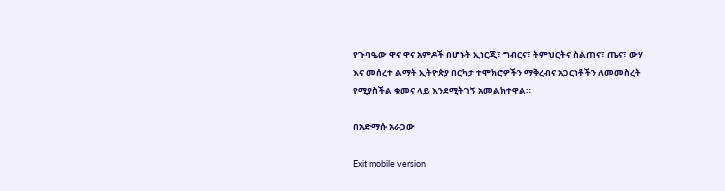የጉባዔው ዋና ዋና አምዶች በሆኑት ኢነርጂ፣ ግብርና፣ ትምህርትና ስልጠና፣ ጤና፣ ውሃ እና መሰረተ ልማት ኢትዮጵያ በርካታ ተሞክሮዎችን ማቅረብና አጋርነቶችን ለመመስረት የሚያስችል ቁመና ላይ እንደሚትገኝ አመልክተዋል።

በአድማሱ አራጋው

Exit mobile version